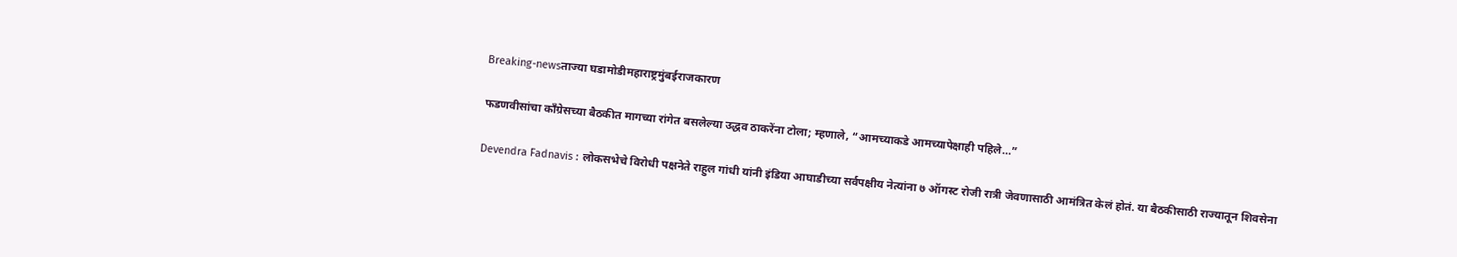Breaking-newsताज्या घडामोडीमहाराष्ट्रमुंबईराजकारण

फडणवीसांचा काँग्रेसच्या बैठकीत मागच्या रांगेत बसलेल्या उद्धव ठाकरेंना टोला; म्हणाले, “आमच्याकडे आमच्यापेक्षाही पहिले…”

Devendra Fadnavis : लोकसभेचे विरोधी पक्षनेते राहुल गांधी यांनी इंडिया आघाडीच्या सर्वपक्षीय नेत्यांना ७ ऑगस्ट रोजी रात्री जेवणासाठी आमंत्रित केलं होतं. या बैठकीसाठी राज्यातून शिवसेना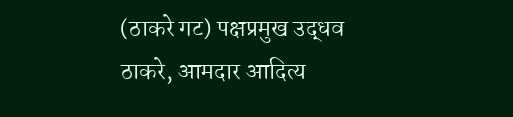(ठाकरे गट) पक्षप्रमुख उद्धव ठाकरे, आमदार आदित्य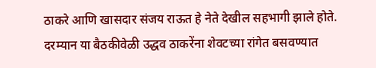ठाकरे आणि खासदार संजय राऊत हे नेते देखील सहभागी झाले होते. दरम्यान या बैठकीवेळी उद्धव ठाकरेंना शेवटच्या रांगेत बसवण्यात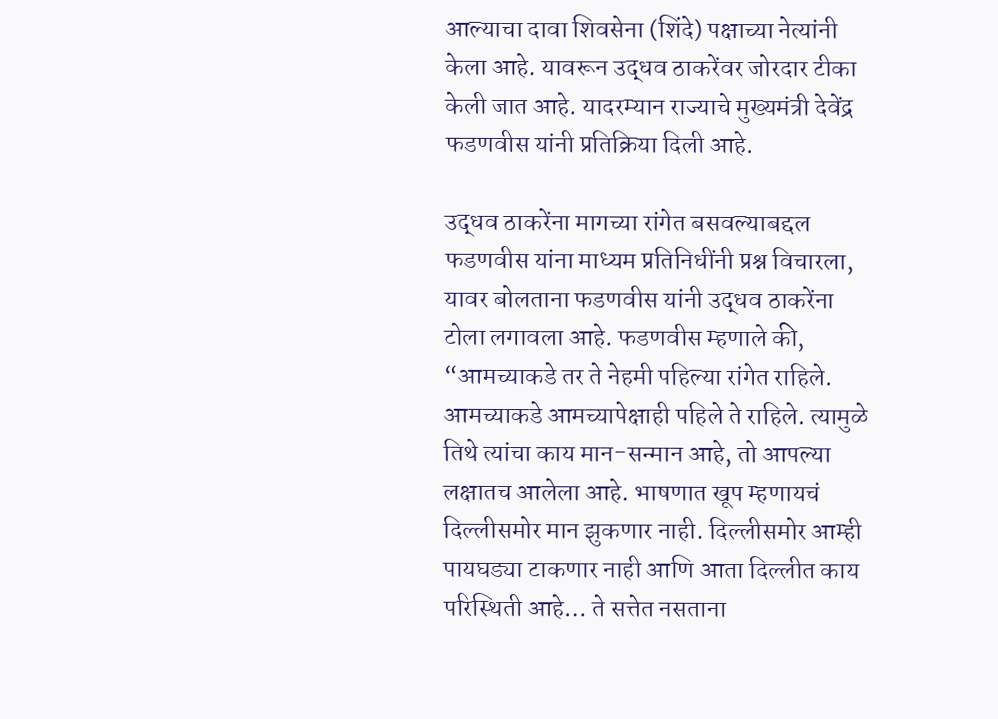आल्याचा दावा शिवसेना (शिंदे) पक्षाच्या नेत्यांनी केला आहे. यावरून उद्धव ठाकरेंवर जोरदार टीका केली जात आहे. यादरम्यान राज्याचे मुख्यमंत्री देवेंद्र फडणवीस यांनी प्रतिक्रिया दिली आहे.

उद्धव ठाकरेंना मागच्या रांगेत बसवल्याबद्दल फडणवीस यांना माध्यम प्रतिनिधींनी प्रश्न विचारला, यावर बोलताना फडणवीस यांनी उद्धव ठाकरेंना टोला लगावला आहे. फडणवीस म्हणाले की, “आमच्याकडे तर ते नेहमी पहिल्या रांगेत राहिले. आमच्याकडे आमच्यापेक्षाही पहिले ते राहिले. त्यामुळे तिथे त्यांचा काय मान-सन्मान आहे, तो आपल्या लक्षातच आलेला आहे. भाषणात खूप म्हणायचं दिल्लीसमोर मान झुकणार नाही. दिल्लीसमोर आम्ही पायघड्या टाकणार नाही आणि आता दिल्लीत काय परिस्थिती आहे… ते सत्तेत नसताना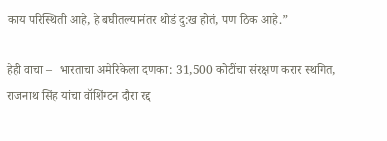काय परिस्थिती आहे, हे बघीतल्यानंतर थोडं दु:ख होतं, पण ठिक आहे.”

हेही वाचा –  भारताचा अमेरिकेला दणका: 31,500 कोटींचा संरक्षण करार स्थगित, राजनाथ सिंह यांचा वॉशिंग्टन दौरा रद्द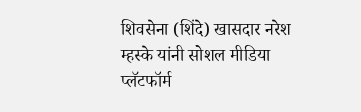शिवसेना (शिंदे) खासदार नरेश म्हस्के यांनी सोशल मीडिया प्लॅटफॉर्म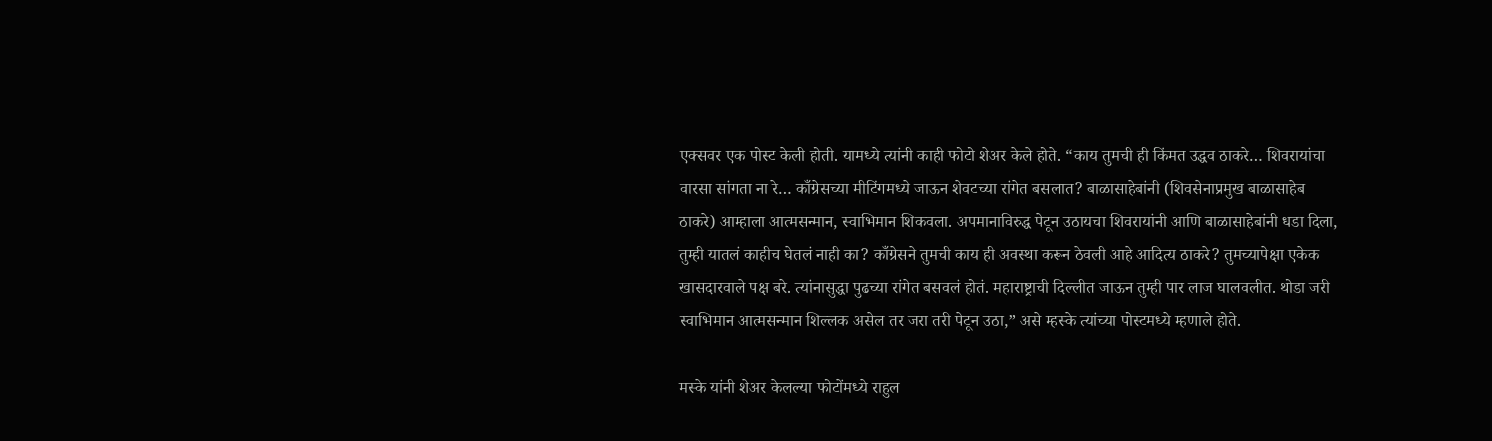एक्सवर एक पोस्ट केली होती. यामध्ये त्यांनी काही फोटो शेअर केले होते. “काय तुमची ही किंमत उद्धव ठाकरे… शिवरायांचा वारसा सांगता ना रे… काँग्रेसच्या मीटिंगमध्ये जाऊन शेवटच्या रांगेत बसलात? बाळासाहेबांनी (शिवसेनाप्रमुख बाळासाहेब ठाकरे) आम्हाला आत्मसन्मान, स्वाभिमान शिकवला. अपमानाविरुद्ध पेटून उठायचा शिवरायांनी आणि बाळासाहेबांनी धडा दिला, तुम्ही यातलं काहीच घेतलं नाही का? काँग्रेसने तुमची काय ही अवस्था करून ठेवली आहे आदित्य ठाकरे? तुमच्यापेक्षा एकेक खासदारवाले पक्ष बरे. त्यांनासुद्धा पुढच्या रांगेत बसवलं होतं. महाराष्ट्राची दिल्लीत जाऊन तुम्ही पार लाज घालवलीत. थोडा जरी स्वाभिमान आत्मसन्मान शिल्लक असेल तर जरा तरी पेटून उठा,” असे म्हस्के त्यांच्या पोस्टमध्ये म्हणाले होते.

मस्के यांनी शेअर केलल्या फोटोंमध्ये राहुल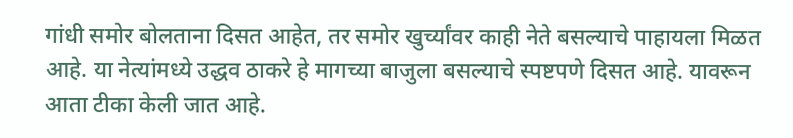गांधी समोर बोलताना दिसत आहेत, तर समोर खुर्च्यांवर काही नेते बसल्याचे पाहायला मिळत आहे. या नेत्यांमध्ये उद्धव ठाकरे हे मागच्या बाजुला बसल्याचे स्पष्टपणे दिसत आहे. यावरून आता टीका केली जात आहे.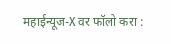महाईन्यूज-X वर फॉलो करा :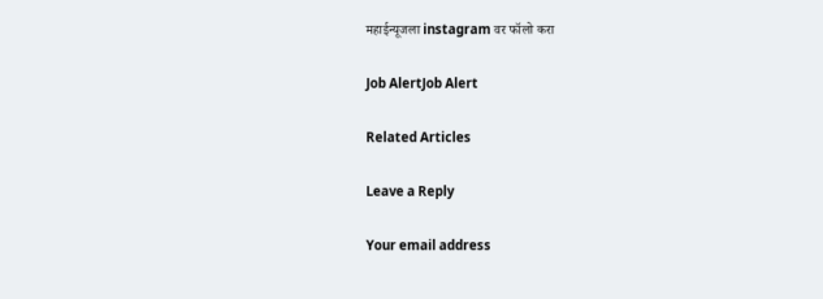महाईन्यूजला instagram वर फॉलो करा

Job AlertJob Alert

Related Articles

Leave a Reply

Your email address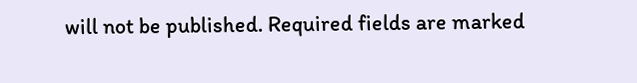will not be published. Required fields are marked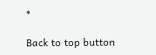*

Back to top button